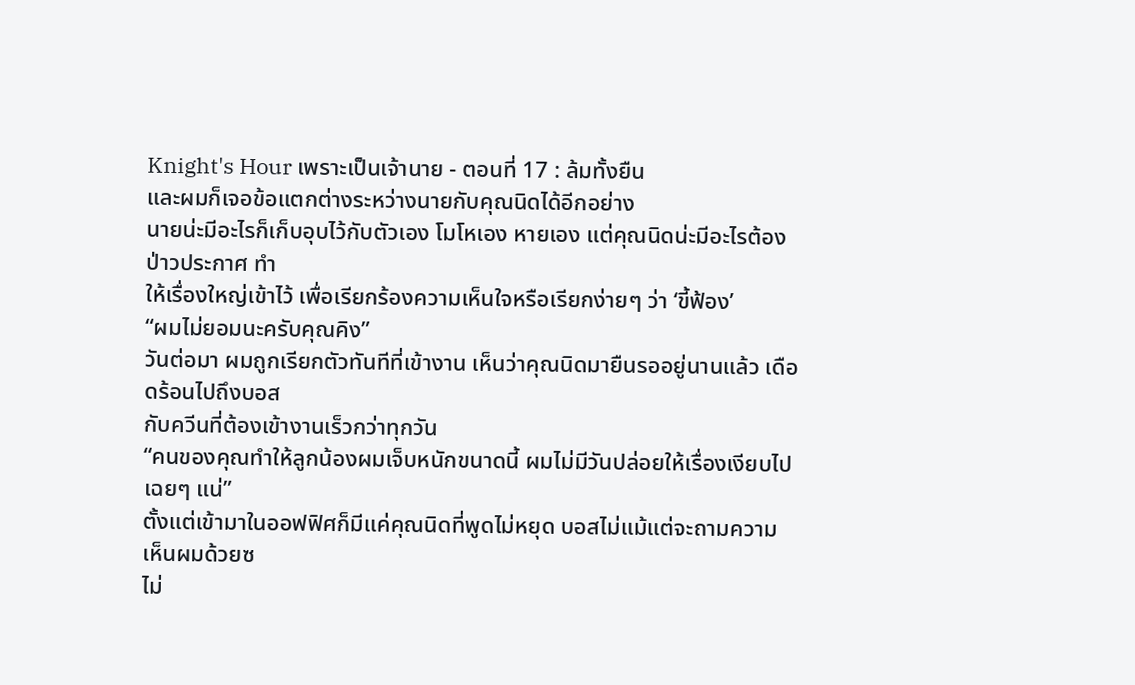Knight's Hour เพราะเป็นเจ้านาย - ตอนที่ 17 : ล้มทั้งยืน
และผมก็เจอข้อแตกต่างระหว่างนายกับคุณนิดได้อีกอย่าง
นายน่ะมีอะไรก็เก็บอุบไว้กับตัวเอง โมโหเอง หายเอง แต่คุณนิดน่ะมีอะไรต้องป่าวประกาศ ทำ
ให้เรื่องใหญ่เข้าไว้ เพื่อเรียกร้องความเห็นใจหรือเรียกง่ายๆ ว่า ‘ขี้ฟ้อง’
“ผมไม่ยอมนะครับคุณคิง”
วันต่อมา ผมถูกเรียกตัวทันทีที่เข้างาน เห็นว่าคุณนิดมายืนรออยู่นานแล้ว เดือดร้อนไปถึงบอส
กับควีนที่ต้องเข้างานเร็วกว่าทุกวัน
“คนของคุณทำให้ลูกน้องผมเจ็บหนักขนาดนี้ ผมไม่มีวันปล่อยให้เรื่องเงียบไปเฉยๆ แน่”
ตั้งแต่เข้ามาในออฟฟิศก็มีแค่คุณนิดที่พูดไม่หยุด บอสไม่แม้แต่จะถามความเห็นผมด้วยซ
ไม่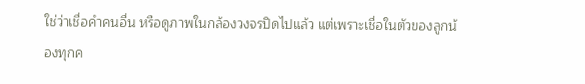ใช่ว่าเชื่อคำคนอื่น หรือดูภาพในกล้องวงจรปิดไปแล้ว แต่เพราะเชื่อในตัวของลูกน้องทุกค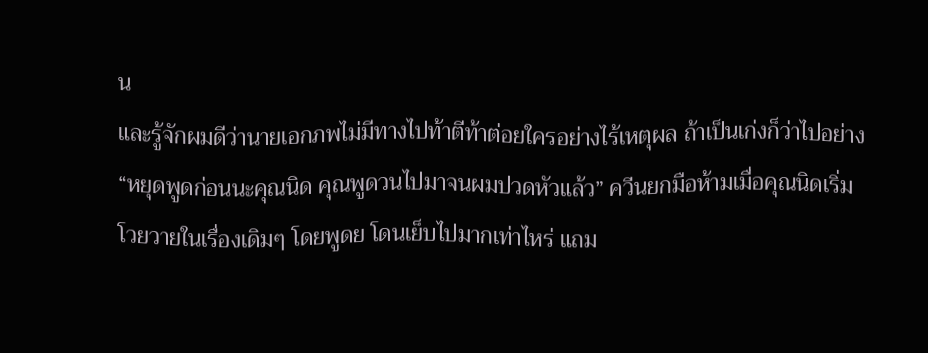น
และรู้จักผมดีว่านายเอกภพไม่มีทางไปท้าตีท้าต่อยใครอย่างไร้เหตุผล ถ้าเป็นเก่งก็ว่าไปอย่าง
“หยุดพูดก่อนนะคุณนิด คุณพูดวนไปมาจนผมปวดหัวแล้ว” ควีนยกมือห้ามเมื่อคุณนิดเริ่ม
โวยวายในเรื่องเดิมๆ โดยพูดย โดนเย็บไปมากเท่าไหร่ แถม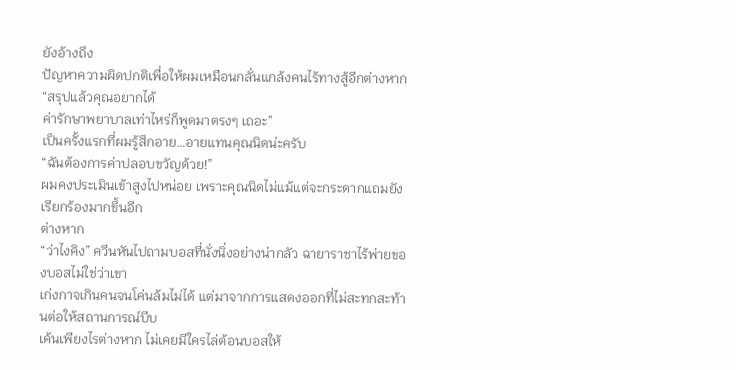ยังอ้างถึง
ปัญหาความผิดปกติเพื่อให้ผมเหมือนกลั่นแกล้งคนไร้ทางสู้อีกต่างหาก “สรุปแล้วคุณอยากได้
ค่ารักษาพยาบาลเท่าไหร่ก็พูดมาตรงๆ เถอะ”
เป็นครั้งแรกที่ผมรู้สึกอาย…อายแทนคุณนิดน่ะครับ
“ฉันต้องการค่าปลอบขวัญด้วย!”
ผมคงประเมินเข้าสูงไปหน่อย เพราะคุณนิดไม่แม้แต่จะกระดากแถมยังเรียกร้องมากขึ้นอีก
ต่างหาก
“ว่าไงคิง” ควีนหันไปถามบอสที่นั่งนิ่งอย่างน่ากลัว ฉายาราชาไร้พ่ายของบอสไม่ใช่ว่าเขา
เก่งกาจเกินคนจนโค่นล้มไม่ได้ แต่มาจากการแสดงออกที่ไม่สะทกสะท้านต่อให้สถานการณ์บีบ
เค้นเพียงไรต่างหาก ไม่เคยมีใครไล่ต้อนบอสให้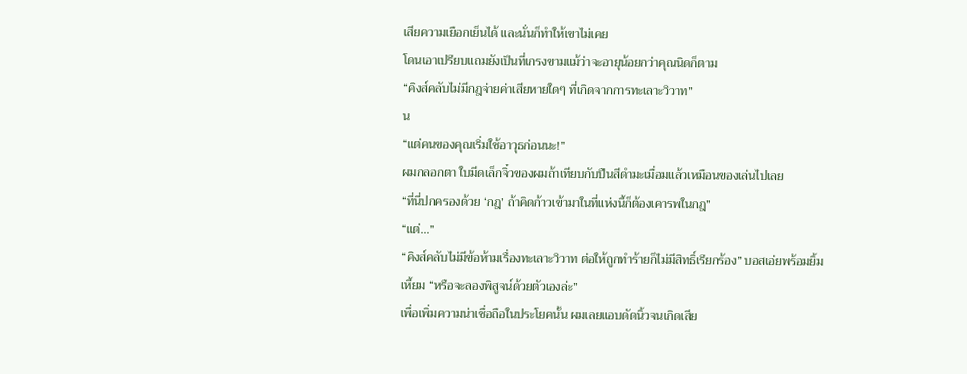เสียความเยือกเย็นได้ และนั่นก็ทำให้เขาไม่เคย
โดนเอาเปรียบแถมยังเป็นที่เกรงขามแม้ว่าจะอายุน้อยกว่าคุณนิดก็ตาม
“คิงส์คลับไม่มีกฎจ่ายค่าเสียหายใดๆ ที่เกิดจากการทะเลาะวิวาท”
น
“แต่คนของคุณเริ่มใช้อาวุธก่อนนะ!”
ผมกลอกตา ใบมีดเล็กจิ๋วของผมถ้าเทียบกับปืนสีดำมะเมื่อมแล้วเหมือนของเล่นไปเลย
“ที่นี่ปกครองด้วย ‘กฎ’ ถ้าคิดก้าวเข้ามาในที่แห่งนี้ก็ต้องเคารพในกฎ”
“แต่…”
“คิงส์คลับไม่มีข้อห้ามเรื่องทะเลาะวิวาท ต่อให้ถูกทำร้ายก็ไม่มีสิทธิ์เรียกร้อง” บอสเอ่ยพร้อมยิ้ม
เหี้ยม “หรือจะลองพิสูจน์ด้วยตัวเองล่ะ”
เพื่อเพิ่มความน่าเชื่อถือในประโยคนั้น ผมเลยแอบดัดนิ้วจนเกิดเสีย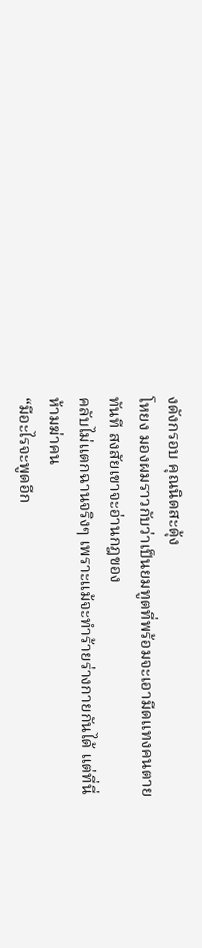งดังกรอบ คุณนิดสะดุ้ง
โหยง มองผมราวกับว่าเป็นยมทูตที่พร้อมจะเอามีดแทงคนตายทันที สงสัยเขาจะอ่านกฎของ
คลับไม่แตกฉานจริงๆ เพราะแม้จะทำร้ายร่างกายกันได้ แต่ที่นี่ห้ามฆ่าคน
“มีอะไรจะพูดอีก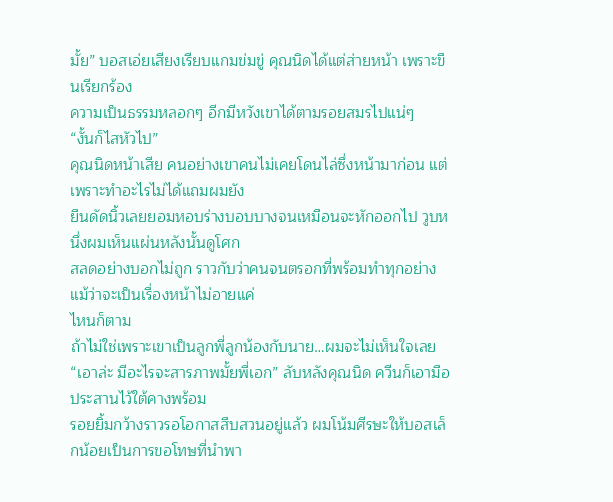มั้ย” บอสเอ่ยเสียงเรียบแกมข่มขู่ คุณนิดได้แต่ส่ายหน้า เพราะขืนเรียกร้อง
ความเป็นธรรมหลอกๆ อีกมีหวังเขาได้ตามรอยสมรไปแน่ๆ
“งั้นก็ไสหัวไป”
คุณนิดหน้าเสีย คนอย่างเขาคนไม่เคยโดนไล่ซึ่งหน้ามาก่อน แต่เพราะทำอะไรไม่ได้แถมผมยัง
ยืนดัดนิ้วเลยยอมหอบร่างบอบบางจนเหมือนจะหักออกไป วูบหนึ่งผมเห็นแผ่นหลังนั้นดูโศก
สลดอย่างบอกไม่ถูก ราวกับว่าคนจนตรอกที่พร้อมทำทุกอย่างแม้ว่าจะเป็นเรื่องหน้าไม่อายแค่
ไหนก็ตาม
ถ้าไม่ใช่เพราะเขาเป็นลูกพี่ลูกน้องกับนาย…ผมจะไม่เห็นใจเลย
“เอาล่ะ มีอะไรจะสารภาพมั้ยพี่เอก” ลับหลังคุณนิด ควีนก็เอามือประสานไว้ใต้คางพร้อม
รอยยิ้มกว้างราวรอโอกาสสืบสวนอยู่แล้ว ผมโน้มศีรษะให้บอสเล็กน้อยเป็นการขอโทษที่นำพา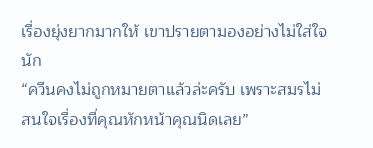เรื่องยุ่งยากมากให้ เขาปรายตามองอย่างไม่ใส่ใจนัก
“ควีนคงไม่ถูกหมายตาแล้วล่ะครับ เพราะสมรไม่สนใจเรื่องที่คุณหักหน้าคุณนิดเลย”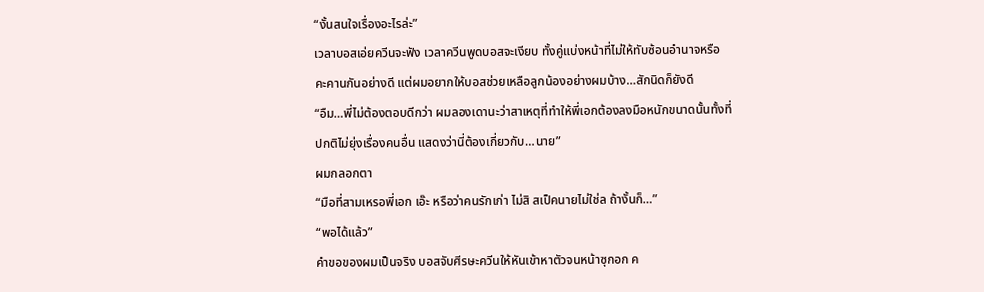“งั้นสนใจเรื่องอะไรล่ะ”
เวลาบอสเอ่ยควีนจะฟัง เวลาควีนพูดบอสจะเงียบ ทั้งคู่แบ่งหน้าที่ไม่ให้ทับซ้อนอำนาจหรือ
คะคานกันอย่างดี แต่ผมอยากให้บอสช่วยเหลือลูกน้องอย่างผมบ้าง…สักนิดก็ยังดี
“อืม…พี่ไม่ต้องตอบดีกว่า ผมลองเดานะว่าสาเหตุที่ทำให้พี่เอกต้องลงมือหนักขนาดนั้นทั้งที่
ปกติไม่ยุ่งเรื่องคนอื่น แสดงว่านี่ต้องเกี่ยวกับ…นาย”
ผมกลอกตา
“มือที่สามเหรอพี่เอก เอ๊ะ หรือว่าคนรักเก่า ไม่สิ สเป็คนายไม่ใช่ล ถ้างั้นก็…”
“พอได้แล้ว”
คำขอของผมเป็นจริง บอสจับศีรษะควีนให้หันเข้าหาตัวจนหน้าซุกอก ค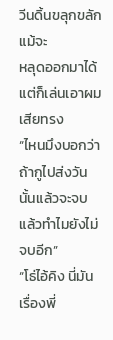วีนดิ้นขลุกขลัก แม้จะ
หลุดออกมาได้แต่ก็เล่นเอาผมเสียทรง
“ไหนมึงบอกว่าถ้ากูไปส่งวันนั้นแล้วจะจบ แล้วทำไมยังไม่จบอีก”
“โธ่ไอ้คิง นี่มันเรื่องพี่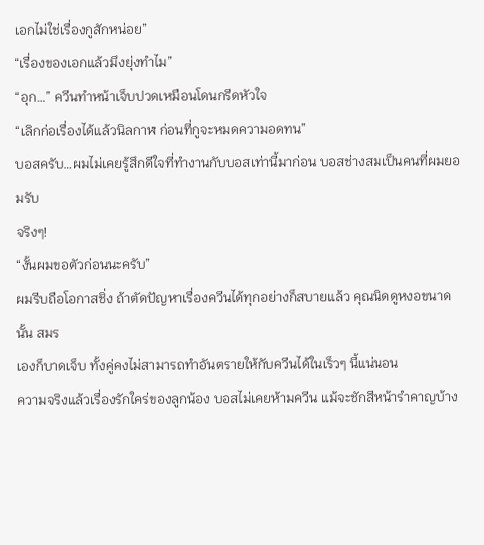เอกไม่ใช่เรื่องกูสักหน่อย”
“เรื่องของเอกแล้วมึงยุ่งทำไม”
“อุก…” ควีนทำหน้าเจ็บปวดเหมือนโดนกรีดหัวใจ
“เลิกก่อเรื่องได้แล้วนิลกาฬ ก่อนที่กูจะหมดความอดทน”
บอสครับ…ผมไม่เคยรู้สึกดีใจที่ทำงานกับบอสเท่านี้มาก่อน บอสช่างสมเป็นคนที่ผมยอมรับ
จริงๆ!
“งั้นผมขอตัวก่อนนะครับ”
ผมรีบถือโอกาสชิ่ง ถ้าตัดปัญหาเรื่องควีนได้ทุกอย่างก็สบายแล้ว คุณนิดดูหงอขนาดนั้น สมร
เองก็บาดเจ็บ ทั้งคู่คงไม่สามารถทำอันตรายให้กับควีนได้ในเร็วๆ นี้แน่นอน
ความจริงแล้วเรื่องรักใคร่ของลูกน้อง บอสไม่เคยห้ามควีน แม้จะชักสีหน้ารำคาญบ้าง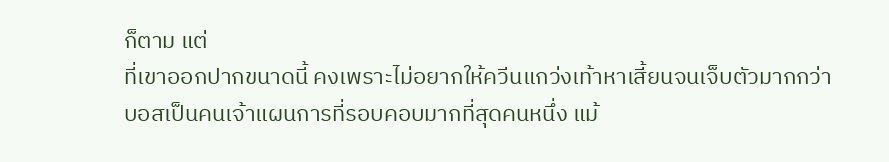ก็ตาม แต่
ที่เขาออกปากขนาดนี้ คงเพราะไม่อยากให้ควีนแกว่งเท้าหาเสี้ยนจนเจ็บตัวมากกว่า
บอสเป็นคนเจ้าแผนการที่รอบคอบมากที่สุดคนหนึ่ง แม้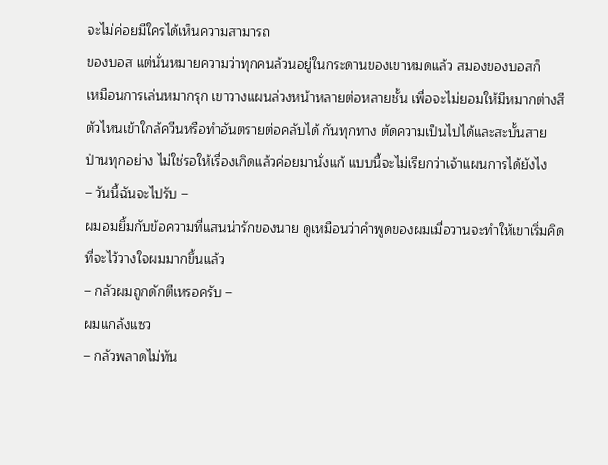จะไม่ค่อยมีใครได้เห็นความสามารถ
ของบอส แต่นั่นหมายความว่าทุกคนล้วนอยู่ในกระดานของเขาหมดแล้ว สมองของบอสก็
เหมือนการเล่นหมากรุก เขาวางแผนล่วงหน้าหลายต่อหลายชั้น เพื่อจะไม่ยอมให้มีหมากต่างสี
ตัวไหนเข้าใกล้ควีนหรือทำอันตรายต่อคลับได้ กันทุกทาง ตัดความเป็นไปได้และสะบั้นสาย
ป่านทุกอย่าง ไม่ใช่รอให้เรื่องเกิดแล้วค่อยมานั่งแก้ แบบนี้จะไม่เรียกว่าเจ้าแผนการได้ยังไง
– วันนี้ฉันจะไปรับ –
ผมอมยิ้มกับข้อความที่แสนน่ารักของนาย ดูเหมือนว่าคำพูดของผมเมื่อวานจะทำให้เขาเริ่มคิด
ที่จะไว้วางใจผมมากขึ้นแล้ว
– กลัวผมถูกดักตีเหรอครับ –
ผมแกล้งแซว
– กลัวพลาดไม่ทัน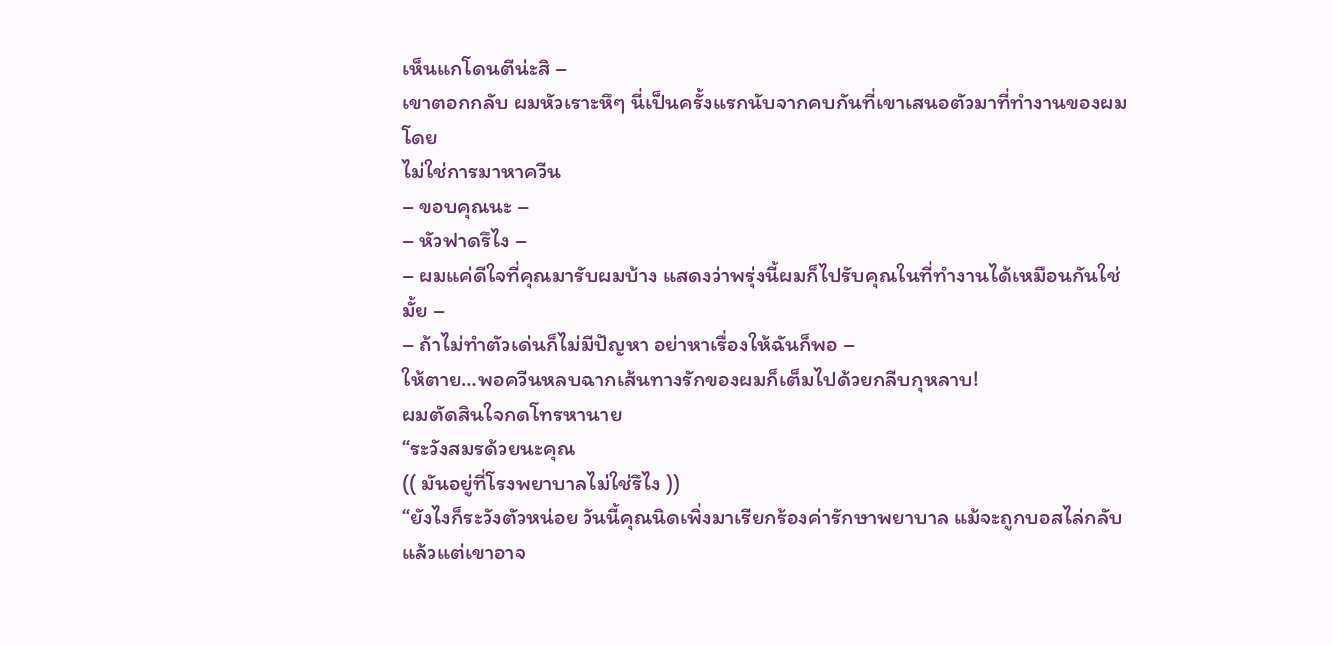เห็นแกโดนตีน่ะสิ –
เขาตอกกลับ ผมหัวเราะหึๆ นี่เป็นครั้งแรกนับจากคบกันที่เขาเสนอตัวมาที่ทำงานของผม โดย
ไม่ใช่การมาหาควีน
– ขอบคุณนะ –
– หัวฟาดรึไง –
– ผมแค่ดีใจที่คุณมารับผมบ้าง แสดงว่าพรุ่งนี้ผมก็ไปรับคุณในที่ทำงานได้เหมือนกันใช่มั้ย –
– ถ้าไม่ทำตัวเด่นก็ไม่มีปัญหา อย่าหาเรื่องให้ฉันก็พอ –
ให้ตาย…พอควีนหลบฉากเส้นทางรักของผมก็เต็มไปด้วยกลีบกุหลาบ!
ผมตัดสินใจกดโทรหานาย
“ระวังสมรด้วยนะคุณ
(( มันอยู่ที่โรงพยาบาลไม่ใช่รึไง ))
“ยังไงก็ระวังตัวหน่อย วันนี้คุณนิดเพิ่งมาเรียกร้องค่ารักษาพยาบาล แม้จะถูกบอสไล่กลับ
แล้วแต่เขาอาจ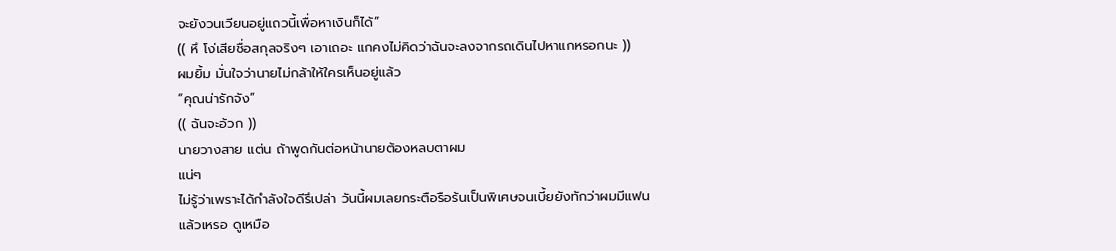จะยังวนเวียนอยู่แถวนี้เพื่อหาเงินก็ได้”
(( หึ โง่เสียชื่อสกุลจริงๆ เอาเถอะ แกคงไม่คิดว่าฉันจะลงจากรถเดินไปหาแกหรอกนะ ))
ผมยิ้ม มั่นใจว่านายไม่กล้าให้ใครเห็นอยู่แล้ว
“คุณน่ารักจัง”
(( ฉันจะอ้วก ))
นายวางสาย แต่น ถ้าพูดกันต่อหน้านายต้องหลบตาผม
แน่ๆ
ไม่รู้ว่าเพราะได้กำลังใจดีรึเปล่า วันนี้ผมเลยกระตือรือร้นเป็นพิเศษจนเบี้ยยังทักว่าผมมีแฟน
แล้วเหรอ ดูเหมือ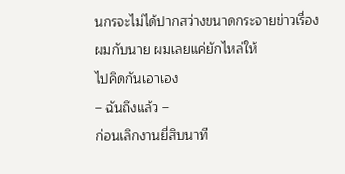นกรจะไม่ได้ปากสว่างขนาดกระจายข่าวเรื่องผมกับนาย ผมเลยแค่ยักไหล่ให้
ไปคิดกันเอาเอง
– ฉันถึงแล้ว –
ก่อนเลิกงานยี่สิบนาที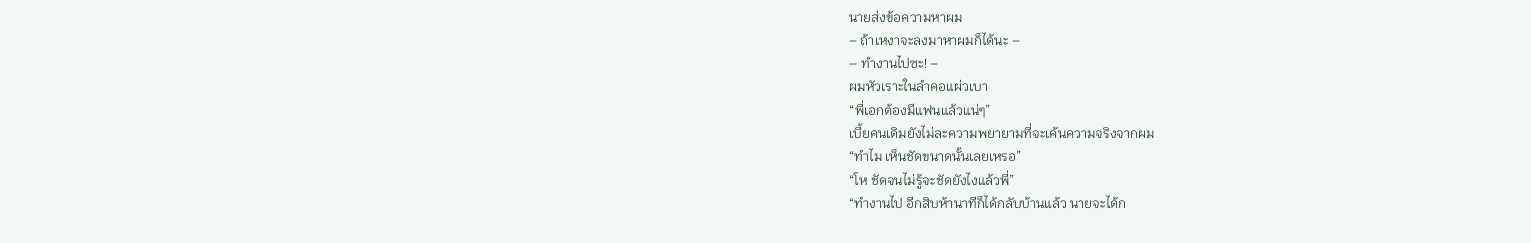นายส่งข้อความหาผม
– ถ้าเหงาจะลงมาหาผมก็ได้นะ –
– ทำงานไปซะ! –
ผมหัวเราะในลำคอแผ่วเบา
“พี่เอกต้องมีแฟนแล้วแน่ๆ”
เบี้ยคนเดิมยังไม่ละความพยายามที่จะเค้นความจริงจากผม
“ทำไม เห็นชัดขนาดนั้นเลยเหรอ”
“โห ชัดจนไม่รู้จะชัดยังไงแล้วพี่”
“ทำงานไป อีกสิบห้านาทีก็ได้กลับบ้านแล้ว นายจะได้ก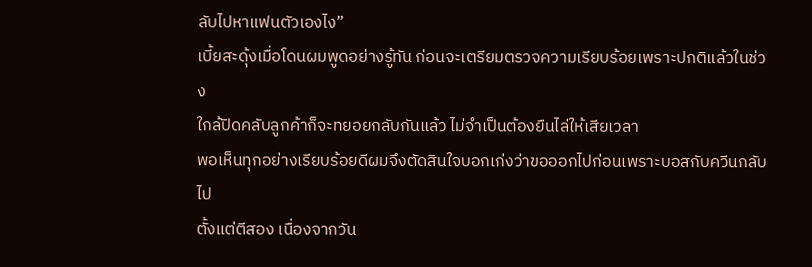ลับไปหาแฟนตัวเองไง”
เบี้ยสะดุ้งเมื่อโดนผมพูดอย่างรู้ทัน ก่อนจะเตรียมตรวจความเรียบร้อยเพราะปกติแล้วในช่วง
ใกล้ปิดคลับลูกค้าก็จะทยอยกลับกันแล้ว ไม่จำเป็นต้องยืนไล่ให้เสียเวลา
พอเห็นทุกอย่างเรียบร้อยดีผมจึงตัดสินใจบอกเก่งว่าขอออกไปก่อนเพราะบอสกับควีนกลับไป
ตั้งแต่ตีสอง เนื่องจากวัน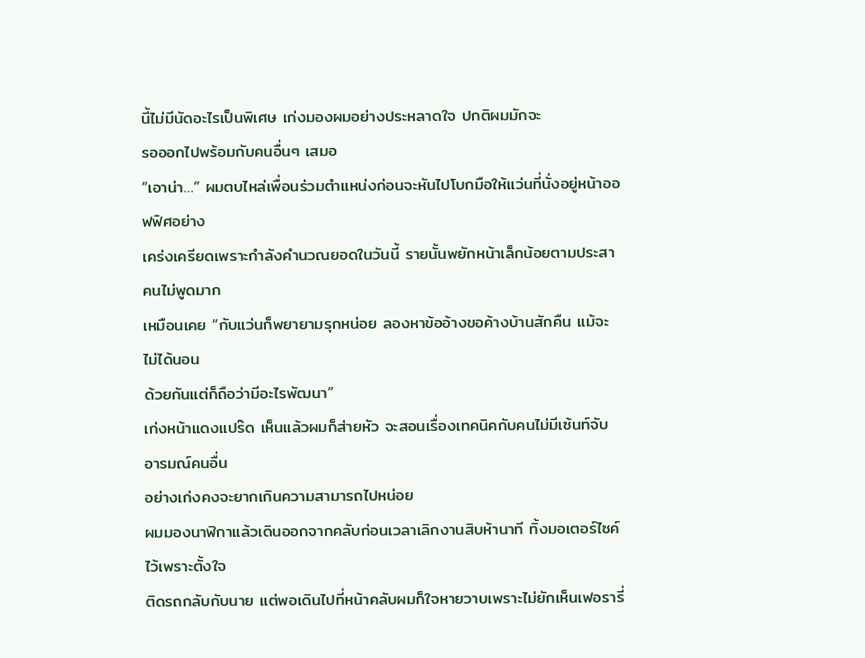นี้ไม่มีนัดอะไรเป็นพิเศษ เก่งมองผมอย่างประหลาดใจ ปกติผมมักจะ
รอออกไปพร้อมกับคนอื่นๆ เสมอ
“เอาน่า…” ผมตบไหล่เพื่อนร่วมตำแหน่งก่อนจะหันไปโบกมือให้แว่นที่นั่งอยู่หน้าออฟฟิศอย่าง
เคร่งเครียดเพราะกำลังคำนวณยอดในวันนี้ รายนั้นพยักหน้าเล็กน้อยตามประสาคนไม่พูดมาก
เหมือนเคย “กับแว่นก็พยายามรุกหน่อย ลองหาข้ออ้างขอค้างบ้านสักคืน แม้จะไม่ได้นอน
ด้วยกันแต่ก็ถือว่ามีอะไรพัฒนา”
เก่งหน้าแดงแปร๊ด เห็นแล้วผมก็ส่ายหัว จะสอนเรื่องเทคนิคกับคนไม่มีเซ้นท์จับอารมณ์คนอื่น
อย่างเก่งคงจะยากเกินความสามารถไปหน่อย
ผมมองนาฬิกาแล้วเดินออกจากคลับก่อนเวลาเลิกงานสิบห้านาที ทิ้งมอเตอร์ไซค์ไว้เพราะตั้งใจ
ติดรถกลับกับนาย แต่พอเดินไปที่หน้าคลับผมก็ใจหายวาบเพราะไม่ยักเห็นเฟอรารี่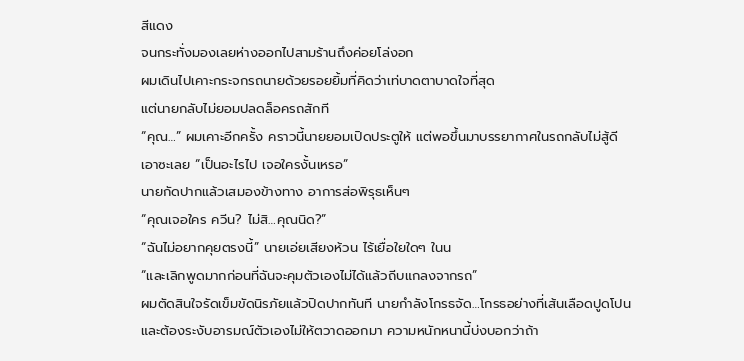สีแดง
จนกระทั่งมองเลยห่างออกไปสามร้านถึงค่อยโล่งอก
ผมเดินไปเคาะกระจกรถนายด้วยรอยยิ้มที่คิดว่าเท่บาดตาบาดใจที่สุด
แต่นายกลับไม่ยอมปลดล็อครถสักที
“คุณ…” ผมเคาะอีกครั้ง คราวนี้นายยอมเปิดประตูให้ แต่พอขึ้นมาบรรยากาศในรถกลับไม่สู้ดี
เอาซะเลย “เป็นอะไรไป เจอใครงั้นเหรอ”
นายกัดปากแล้วเสมองข้างทาง อาการส่อพิรุธเห็นๆ
“คุณเจอใคร ควีน? ไม่สิ…คุณนิด?”
“ฉันไม่อยากคุยตรงนี้” นายเอ่ยเสียงห้วน ไร้เยื่อใยใดๆ ในน
“และเลิกพูดมากก่อนที่ฉันจะคุมตัวเองไม่ได้แล้วถีบแกลงจากรถ”
ผมตัดสินใจรัดเข็มขัดนิรภัยแล้วปิดปากทันที นายกำลังโกรธจัด…โกรธอย่างที่เส้นเลือดปูดโปน
และต้องระงับอารมณ์ตัวเองไม่ให้ตวาดออกมา ความหนักหนานี้บ่งบอกว่าถ้า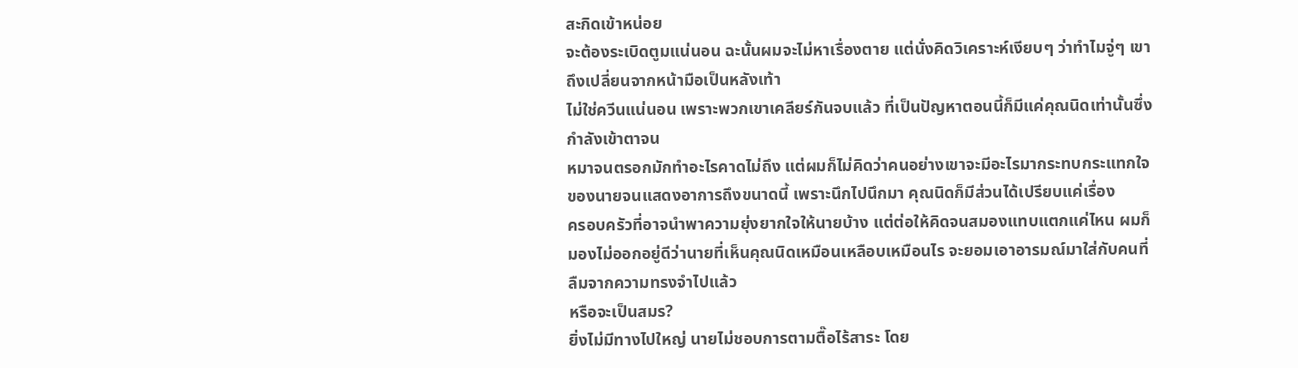สะกิดเข้าหน่อย
จะต้องระเบิดตูมแน่นอน ฉะนั้นผมจะไม่หาเรื่องตาย แต่นั่งคิดวิเคราะห์เงียบๆ ว่าทำไมจู่ๆ เขา
ถึงเปลี่ยนจากหน้ามือเป็นหลังเท้า
ไม่ใช่ควีนแน่นอน เพราะพวกเขาเคลียร์กันจบแล้ว ที่เป็นปัญหาตอนนี้ก็มีแค่คุณนิดเท่านั้นซึ่ง
กำลังเข้าตาจน
หมาจนตรอกมักทำอะไรคาดไม่ถึง แต่ผมก็ไม่คิดว่าคนอย่างเขาจะมีอะไรมากระทบกระแทกใจ
ของนายจนแสดงอาการถึงขนาดนี้ เพราะนึกไปนึกมา คุณนิดก็มีส่วนได้เปรียบแค่เรื่อง
ครอบครัวที่อาจนำพาความยุ่งยากใจให้นายบ้าง แต่ต่อให้คิดจนสมองแทบแตกแค่ไหน ผมก็
มองไม่ออกอยู่ดีว่านายที่เห็นคุณนิดเหมือนเหลือบเหมือนไร จะยอมเอาอารมณ์มาใส่กับคนที่
ลืมจากความทรงจำไปแล้ว
หรือจะเป็นสมร?
ยิ่งไม่มีทางไปใหญ่ นายไม่ชอบการตามตื๊อไร้สาระ โดย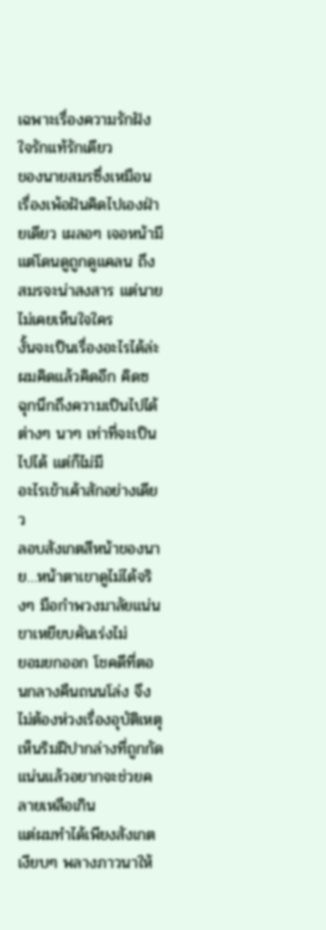เฉพาะเรื่องความรักฝังใจรักแท้รักเดียว
ของนายสมรซึ่งเหมือนเรื่องเพ้อฝันคิดไปเองฝ่ายเดียว เผลอๆ เจอหน้ามีแต่โดนดูถูกดูแคลน ถึง
สมรจะน่าสงสาร แต่นายไม่เคยเห็นใจใคร
งั้นจะเป็นเรื่องอะไรได้ล่ะ
ผมคิดแล้วคิดอีก คิดซ ฉุกนึกถึงความเป็นไปได้ต่างๆ นาๆ เท่าที่จะเป็นไปได้ แต่ก็ไม่มี
อะไรเข้าเค้าสักอย่างเดียว
ลอบสังเกตสีหน้าของนาย…หน้าตาเขาดูไม่ได้จริงๆ มือกำพวงมาลัยแน่น ขาเหยียบคันเร่งไม่
ยอมยกออก โชคดีที่ตอนกลางคืนถนนโล่ง จึงไม่ต้องห่วงเรื่องอุบัติเหตุ
เห็นริมฝีปากล่างที่ถูกกัดแน่นแล้วอยากจะช่วยคลายเหลือเกิน
แต่ผมทำได้เพียงสังเกตเงียบๆ พลางภาวนาให้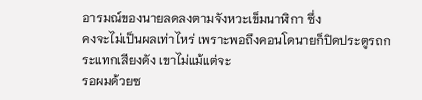อารมณ์ของนายลดลงตามจังหวะเข็มนาฬิกา ซึ่ง
คงจะไม่เป็นผลเท่าไหร่ เพราะพอถึงคอนโดนายก็ปิดประตูรถกระแทกเสียงดัง เขาไม่แม้แต่จะ
รอผมด้วยซ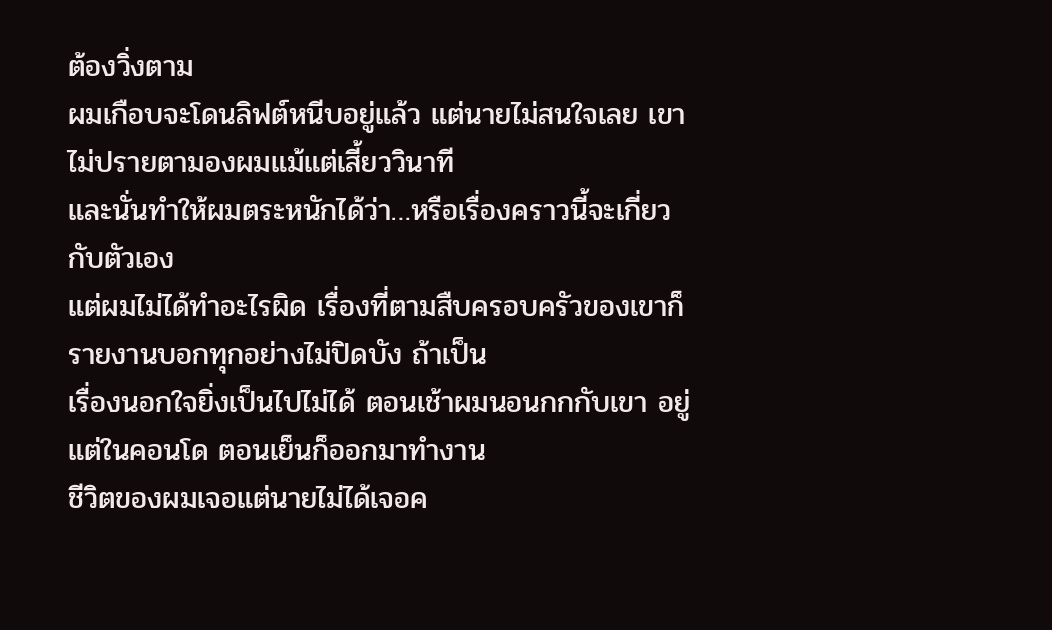ต้องวิ่งตาม
ผมเกือบจะโดนลิฟต์หนีบอยู่แล้ว แต่นายไม่สนใจเลย เขาไม่ปรายตามองผมแม้แต่เสี้ยววินาที
และนั่นทำให้ผมตระหนักได้ว่า…หรือเรื่องคราวนี้จะเกี่ยวกับตัวเอง
แต่ผมไม่ได้ทำอะไรผิด เรื่องที่ตามสืบครอบครัวของเขาก็รายงานบอกทุกอย่างไม่ปิดบัง ถ้าเป็น
เรื่องนอกใจยิ่งเป็นไปไม่ได้ ตอนเช้าผมนอนกกกับเขา อยู่แต่ในคอนโด ตอนเย็นก็ออกมาทำงาน
ชีวิตของผมเจอแต่นายไม่ได้เจอค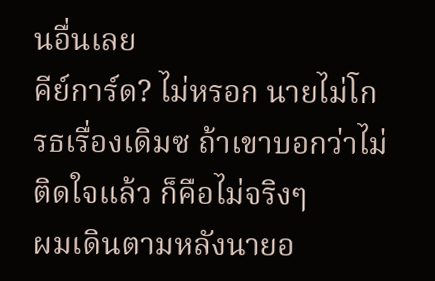นอื่นเลย
คีย์การ์ด? ไม่หรอก นายไม่โกรธเรื่องเดิมซ ถ้าเขาบอกว่าไม่ติดใจแล้ว ก็คือไม่จริงๆ
ผมเดินตามหลังนายอ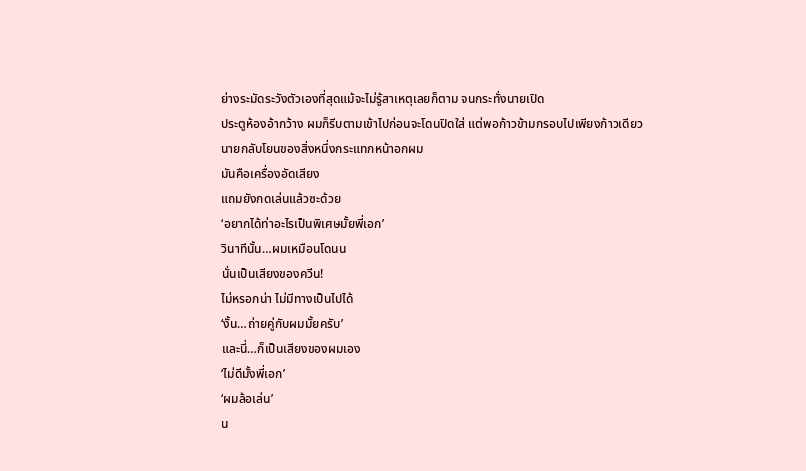ย่างระมัดระวังตัวเองที่สุดแม้จะไม่รู้สาเหตุเลยก็ตาม จนกระทั่งนายเปิด
ประตูห้องอ้ากว้าง ผมก็รีบตามเข้าไปก่อนจะโดนปิดใส่ แต่พอก้าวข้ามกรอบไปเพียงก้าวเดียว
นายกลับโยนของสิ่งหนึ่งกระแทกหน้าอกผม
มันคือเครื่องอัดเสียง
แถมยังกดเล่นแล้วซะด้วย
‘อยากได้ท่าอะไรเป็นพิเศษมั้ยพี่เอก’
วินาทีนั้น…ผมเหมือนโดนน
นั่นเป็นเสียงของควีน!
ไม่หรอกน่า ไม่มีทางเป็นไปได้
‘งั้น…ถ่ายคู่กับผมมั้ยครับ’
และนี่…ก็เป็นเสียงของผมเอง
‘ไม่ดีมั้งพี่เอก’
‘ผมล้อเล่น’
น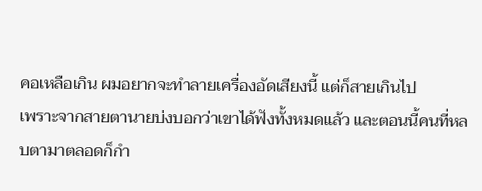คอเหลือเกิน ผมอยากจะทำลายเครื่องอัดเสียงนี้ แต่ก็สายเกินไป
เพราะจากสายตานายบ่งบอกว่าเขาได้ฟังทั้งหมดแล้ว และตอนนี้คนที่หลบตามาตลอดก็กำ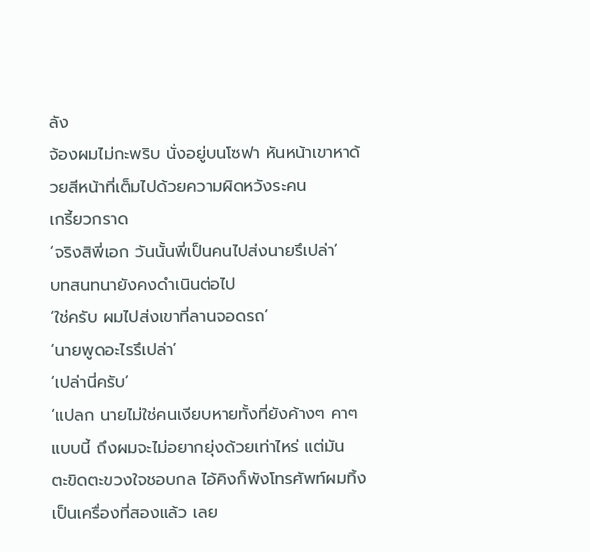ลัง
จ้องผมไม่กะพริบ นั่งอยู่บนโซฟา หันหน้าเขาหาด้วยสีหน้าที่เต็มไปด้วยความผิดหวังระคน
เกรี้ยวกราด
‘จริงสิพี่เอก วันนั้นพี่เป็นคนไปส่งนายรึเปล่า’
บทสนทนายังคงดำเนินต่อไป
‘ใช่ครับ ผมไปส่งเขาที่ลานจอดรถ’
‘นายพูดอะไรรึเปล่า’
‘เปล่านี่ครับ’
‘แปลก นายไม่ใช่คนเงียบหายทั้งที่ยังค้างๆ คาๆ แบบนี้ ถึงผมจะไม่อยากยุ่งด้วยเท่าไหร่ แต่มัน
ตะขิดตะขวงใจชอบกล ไอ้คิงก็พังโทรศัพท์ผมทิ้งเป็นเครื่องที่สองแล้ว เลย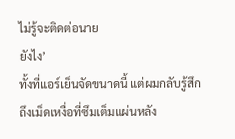ไม่รู้จะติดต่อนาย
ยังไง’
ทั้งที่แอร์เย็นจัดขนาดนี้ แต่ผมกลับรู้สึกถึงเม็ดเหงื่อที่ซึมเต็มแผ่นหลัง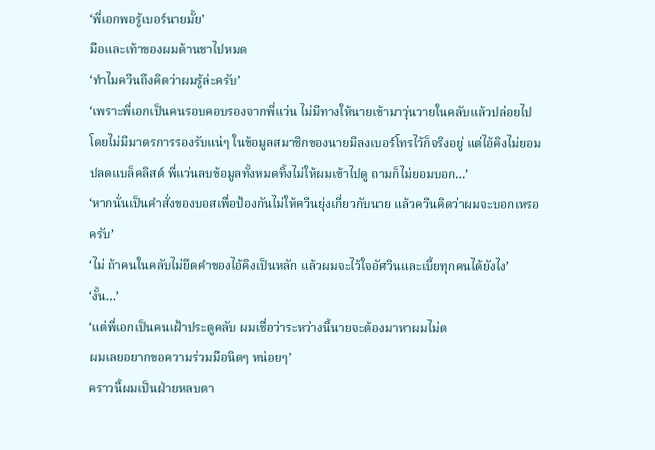‘พี่เอกพอรู้เบอร์นายมั้ย’
มือและเท้าของผมด้านชาไปหมด
‘ทำไมควีนถึงคิดว่าผมรู้ล่ะครับ’
‘เพราะพี่เอกเป็นคนรอบคอบรองจากพี่แว่น ไม่มีทางให้นายเข้ามาวุ่นวายในคลับแล้วปล่อยไป
โดยไม่มีมาตรการรองรับแน่ๆ ในข้อมูลสมาชิกของนายมีลงเบอร์โทรไว้ก็จริงอยู่ แต่ไอ้คิงไม่ยอม
ปลดแบล็คลิสต์ พี่แว่นลบข้อมูลทั้งหมดทิ้งไม่ให้ผมเข้าไปดู ถามก็ไม่ยอมบอก…’
‘หากนั่นเป็นคำสั่งของบอสเพื่อป้องกันไม่ให้ควีนยุ่งเกี่ยวกับนาย แล้วควีนคิดว่าผมจะบอกเหรอ
ครับ’
‘ไม่ ถ้าคนในคลับไม่ยึดคำของไอ้คิงเป็นหลัก แล้วผมจะไว้ใจอัศวินและเบี้ยทุกคนได้ยังไง’
‘งั้น…’
‘แต่พี่เอกเป็นคนเฝ้าประตูคลับ ผมเชื่อว่าระหว่างนี้นายจะต้องมาหาผมไม่ต
ผมเลยอยากขอความร่วมมือนิดๆ หน่อยๆ’
คราวนี้ผมเป็นฝ่ายหลบตา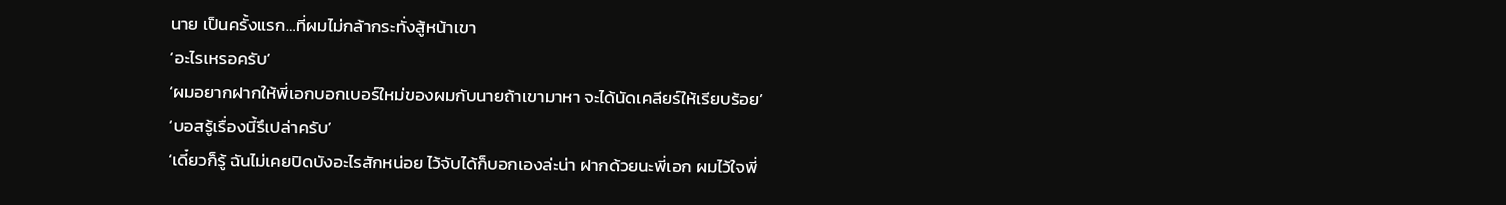นาย เป็นครั้งแรก…ที่ผมไม่กล้ากระทั่งสู้หน้าเขา
‘อะไรเหรอครับ’
‘ผมอยากฝากให้พี่เอกบอกเบอร์ใหม่ของผมกับนายถ้าเขามาหา จะได้นัดเคลียร์ให้เรียบร้อย’
‘บอสรู้เรื่องนี้รึเปล่าครับ’
‘เดี๋ยวก็รู้ ฉันไม่เคยปิดบังอะไรสักหน่อย ไว้จับได้ก็บอกเองล่ะน่า ฝากด้วยนะพี่เอก ผมไว้ใจพี่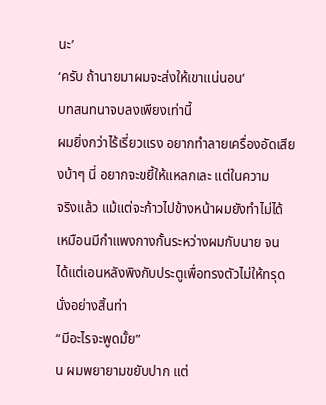นะ’
‘ครับ ถ้านายมาผมจะส่งให้เขาแน่นอน’
บทสนทนาจบลงเพียงเท่านี้
ผมยิ่งกว่าไร้เรี่ยวแรง อยากทำลายเครื่องอัดเสียงบ้าๆ นี่ อยากจะขยี้ให้แหลกเละ แต่ในความ
จริงแล้ว แม้แต่จะก้าวไปข้างหน้าผมยังทำไม่ได้ เหมือนมีกำแพงกางกั้นระหว่างผมกับนาย จน
ได้แต่เอนหลังพิงกับประตูเพื่อทรงตัวไม่ให้ทรุดนั่งอย่างสิ้นท่า
“มีอะไรจะพูดมั้ย”
น ผมพยายามขยับปาก แต่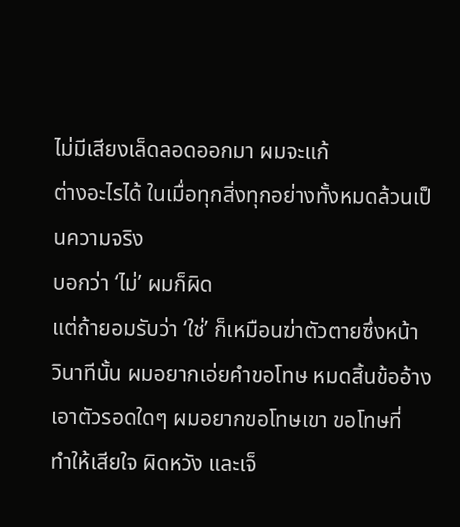ไม่มีเสียงเล็ดลอดออกมา ผมจะแก้
ต่างอะไรได้ ในเมื่อทุกสิ่งทุกอย่างทั้งหมดล้วนเป็นความจริง
บอกว่า ‘ไม่’ ผมก็ผิด
แต่ถ้ายอมรับว่า ‘ใช่’ ก็เหมือนฆ่าตัวตายซึ่งหน้า
วินาทีนั้น ผมอยากเอ่ยคำขอโทษ หมดสิ้นข้ออ้างเอาตัวรอดใดๆ ผมอยากขอโทษเขา ขอโทษที่
ทำให้เสียใจ ผิดหวัง และเจ็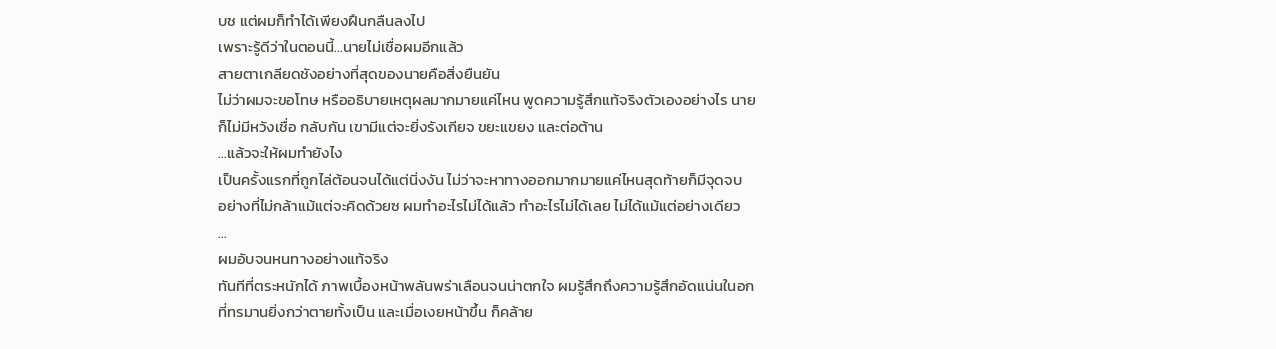บช แต่ผมก็ทำได้เพียงฝืนกลืนลงไป
เพราะรู้ดีว่าในตอนนี้…นายไม่เชื่อผมอีกแล้ว
สายตาเกลียดชังอย่างที่สุดของนายคือสิ่งยืนยัน
ไม่ว่าผมจะขอโทษ หรืออธิบายเหตุผลมากมายแค่ไหน พูดความรู้สึกแท้จริงตัวเองอย่างไร นาย
ก็ไม่มีหวังเชื่อ กลับกัน เขามีแต่จะยิ่งรังเกียจ ขยะแขยง และต่อต้าน
…แล้วจะให้ผมทำยังไง
เป็นครั้งแรกที่ถูกไล่ต้อนจนได้แต่นิ่งงัน ไม่ว่าจะหาทางออกมากมายแค่ไหนสุดท้ายก็มีจุดจบ
อย่างที่ไม่กล้าแม้แต่จะคิดด้วยซ ผมทำอะไรไม่ได้แล้ว ทำอะไรไม่ได้เลย ไม่ได้แม้แต่อย่างเดียว
…
ผมอับจนหนทางอย่างแท้จริง
ทันทีที่ตระหนักได้ ภาพเบื้องหน้าพลันพร่าเลือนจนน่าตกใจ ผมรู้สึกถึงความรู้สึกอัดแน่นในอก
ที่ทรมานยิ่งกว่าตายทั้งเป็น และเมื่อเงยหน้าขึ้น ก็คล้าย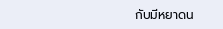กับมีหยาดน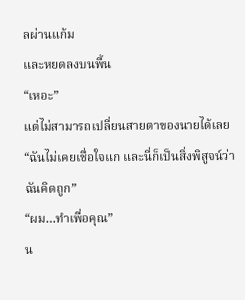ลผ่านแก้ม
และหยดลงบนพื้น
“เหอะ”
แต่ไม่สามารถเปลี่ยนสายตาของนายได้เลย
“ฉันไม่เคยเชื่อใจแก และนี่ก็เป็นสิ่งพิสูจน์ว่าฉันคิดถูก”
“ผม…ทำเพื่อคุณ”
น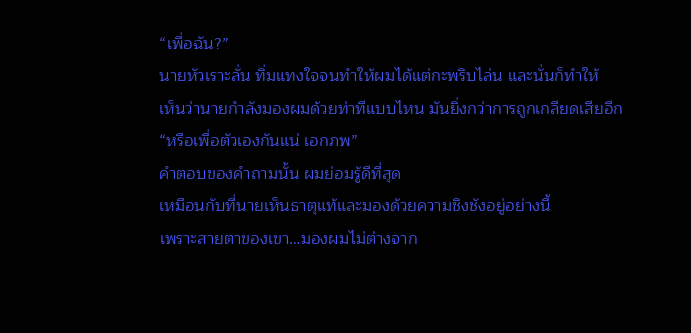“เพื่อฉัน?”
นายหัวเราะลั่น ทิ่มแทงใจจนทำให้ผมได้แต่กะพริบไล่น และนั่นก็ทำให้
เห็นว่านายกำลังมองผมด้วยท่าทีแบบไหน มันยิ่งกว่าการถูกเกลียดเสียอีก
“หรือเพื่อตัวเองกันแน่ เอกภพ”
คำตอบของคำถามนั้น ผมย่อมรู้ดีที่สุด
เหมือนกับที่นายเห็นธาตุแท้และมองด้วยความชิงชังอยู่อย่างนี้
เพราะสายตาของเขา…มองผมไม่ต่างจาก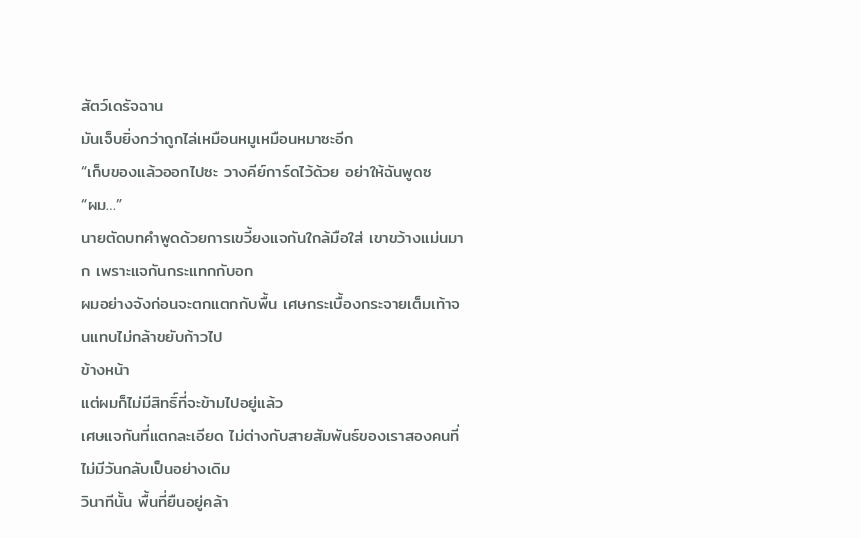สัตว์เดรัจฉาน
มันเจ็บยิ่งกว่าถูกไล่เหมือนหมูเหมือนหมาซะอีก
“เก็บของแล้วออกไปซะ วางคีย์การ์ดไว้ด้วย อย่าให้ฉันพูดซ
“ผม…”
นายตัดบทคำพูดด้วยการเขวี้ยงแจกันใกล้มือใส่ เขาขว้างแม่นมาก เพราะแจกันกระแทกกับอก
ผมอย่างจังก่อนจะตกแตกกับพื้น เศษกระเบื้องกระจายเต็มเท้าจนแทบไม่กล้าขยับก้าวไป
ข้างหน้า
แต่ผมก็ไม่มีสิทธิ์ที่จะข้ามไปอยู่แล้ว
เศษแจกันที่แตกละเอียด ไม่ต่างกับสายสัมพันธ์ของเราสองคนที่ไม่มีวันกลับเป็นอย่างเดิม
วินาทีนั้น พื้นที่ยืนอยู่คล้า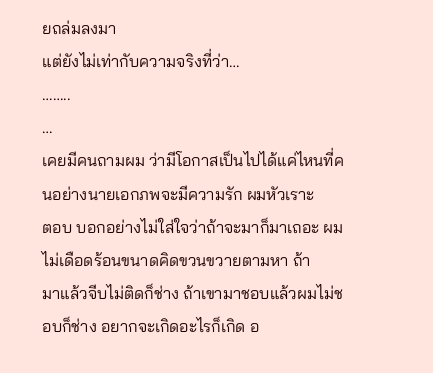ยถล่มลงมา
แต่ยังไม่เท่ากับความจริงที่ว่า…
……..
…
เคยมีคนถามผม ว่ามีโอกาสเป็นไปได้แค่ไหนที่คนอย่างนายเอกภพจะมีความรัก ผมหัวเราะ
ตอบ บอกอย่างไม่ใส่ใจว่าถ้าจะมาก็มาเถอะ ผมไม่เดือดร้อนขนาดคิดขวนขวายตามหา ถ้า
มาแล้วจีบไม่ติดก็ช่าง ถ้าเขามาชอบแล้วผมไม่ชอบก็ช่าง อยากจะเกิดอะไรก็เกิด อ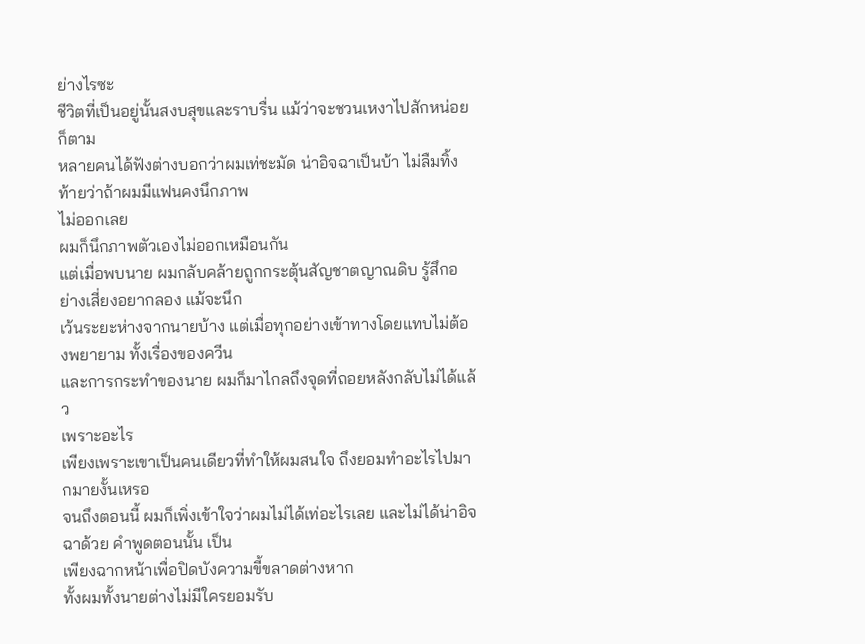ย่างไรซะ
ชีวิตที่เป็นอยู่นั้นสงบสุขและราบรื่น แม้ว่าจะชวนเหงาไปสักหน่อยก็ตาม
หลายคนได้ฟังต่างบอกว่าผมเท่ชะมัด น่าอิจฉาเป็นบ้า ไม่ลืมทิ้งท้ายว่าถ้าผมมีแฟนคงนึกภาพ
ไม่ออกเลย
ผมก็นึกภาพตัวเองไม่ออกเหมือนกัน
แต่เมื่อพบนาย ผมกลับคล้ายถูกกระตุ้นสัญชาตญาณดิบ รู้สึกอย่างเสี่ยงอยากลอง แม้จะนึก
เว้นระยะห่างจากนายบ้าง แต่เมื่อทุกอย่างเข้าทางโดยแทบไม่ต้องพยายาม ทั้งเรื่องของควีน
และการกระทำของนาย ผมก็มาไกลถึงจุดที่ถอยหลังกลับไม่ได้แล้ว
เพราะอะไร
เพียงเพราะเขาเป็นคนเดียวที่ทำให้ผมสนใจ ถึงยอมทำอะไรไปมากมายงั้นเหรอ
จนถึงตอนนี้ ผมก็เพิ่งเข้าใจว่าผมไม่ได้เท่อะไรเลย และไม่ได้น่าอิจฉาด้วย คำพูดตอนนั้น เป็น
เพียงฉากหน้าเพื่อปิดบังความขี้ขลาดต่างหาก
ทั้งผมทั้งนายต่างไม่มีใครยอมรับ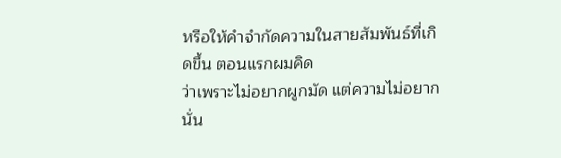หรือให้คำจำกัดความในสายสัมพันธ์ที่เกิดขึ้น ตอนแรกผมคิด
ว่าเพราะไม่อยากผูกมัด แต่ความไม่อยากนั่น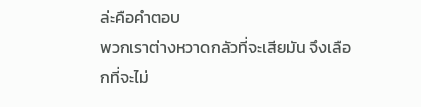ล่ะคือคำตอบ
พวกเราต่างหวาดกลัวที่จะเสียมัน จึงเลือกที่จะไม่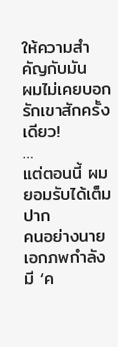ให้ความสำคัญกับมัน
ผมไม่เคยบอกรักเขาสักครั้งเดียว!
…
แต่ตอนนี้ ผมยอมรับได้เต็มปาก
คนอย่างนายเอกภพกำลังมี ‘ค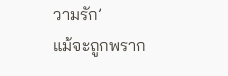วามรัก’
แม้จะถูกพราก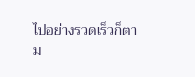ไปอย่างรวดเร็วก็ตาม